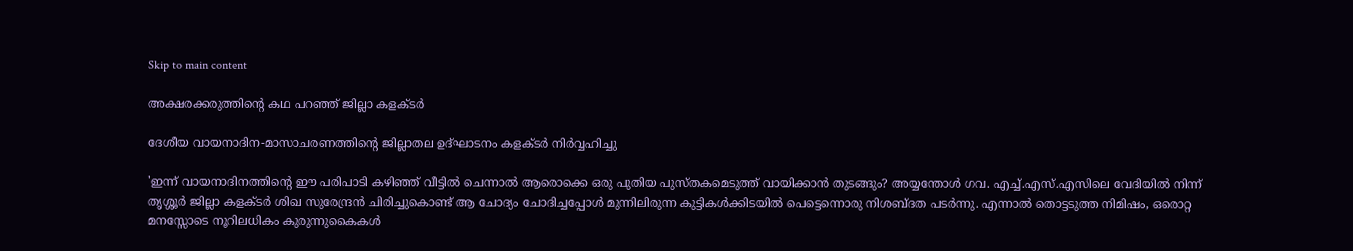Skip to main content

അക്ഷരക്കരുത്തിന്റെ കഥ പറഞ്ഞ് ജില്ലാ കളക്ടര്‍

ദേശീയ വായനാദിന-മാസാചരണത്തിന്റെ ജില്ലാതല ഉദ്ഘാടനം കളക്ടര്‍ നിര്‍വ്വഹിച്ചു

'ഇന്ന് വായനാദിനത്തിന്റെ ഈ പരിപാടി കഴിഞ്ഞ് വീട്ടില്‍ ചെന്നാല്‍ ആരൊക്കെ ഒരു പുതിയ പുസ്തകമെടുത്ത് വായിക്കാന്‍ തുടങ്ങും? അയ്യന്തോള്‍ ഗവ. എച്ച്.എസ്.എസിലെ വേദിയില്‍ നിന്ന് തൃശ്ശൂര്‍ ജില്ലാ കളക്ടര്‍ ശിഖ സുരേന്ദ്രന്‍ ചിരിച്ചുകൊണ്ട് ആ ചോദ്യം ചോദിച്ചപ്പോള്‍ മുന്നിലിരുന്ന കുട്ടികള്‍ക്കിടയില്‍ പെട്ടെന്നൊരു നിശബ്ദത പടര്‍ന്നു. എന്നാല്‍ തൊട്ടടുത്ത നിമിഷം, ഒരൊറ്റ മനസ്സോടെ നൂറിലധികം കുരുന്നുകൈകള്‍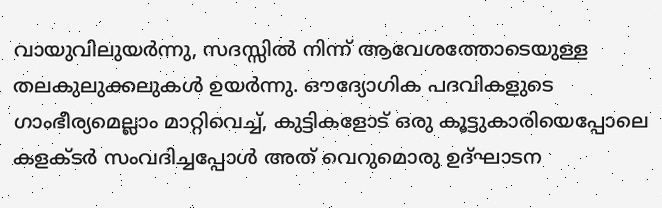വായുവിലുയര്‍ന്നു, സദസ്സില്‍ നിന്ന് ആവേശത്തോടെയുള്ള തലകുലുക്കലുകള്‍ ഉയര്‍ന്നു. ഔദ്യോഗിക പദവികളുടെ ഗാംഭീര്യമെല്ലാം മാറ്റിവെച്ച്, കുട്ടികളോട് ഒരു കൂട്ടുകാരിയെപ്പോലെ കളക്ടര്‍ സംവദിച്ചപ്പോള്‍ അത് വെറുമൊരു ഉദ്ഘാടന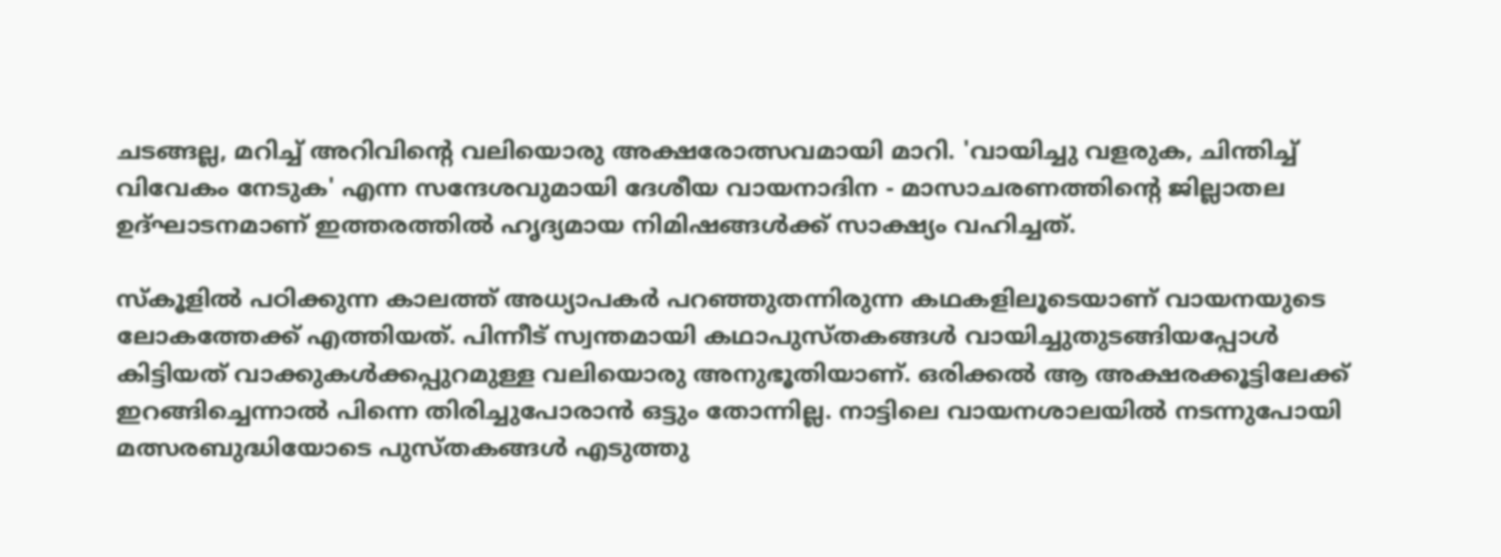ചടങ്ങല്ല, മറിച്ച് അറിവിന്റെ വലിയൊരു അക്ഷരോത്സവമായി മാറി. 'വായിച്ചു വളരുക, ചിന്തിച്ച് വിവേകം നേടുക' എന്ന സന്ദേശവുമായി ദേശീയ വായനാദിന - മാസാചരണത്തിന്റെ ജില്ലാതല ഉദ്ഘാടനമാണ് ഇത്തരത്തില്‍ ഹൃദ്യമായ നിമിഷങ്ങള്‍ക്ക് സാക്ഷ്യം വഹിച്ചത്.

സ്‌കൂളില്‍ പഠിക്കുന്ന കാലത്ത് അധ്യാപകര്‍ പറഞ്ഞുതന്നിരുന്ന കഥകളിലൂടെയാണ് വായനയുടെ ലോകത്തേക്ക് എത്തിയത്. പിന്നീട് സ്വന്തമായി കഥാപുസ്തകങ്ങള്‍ വായിച്ചുതുടങ്ങിയപ്പോള്‍ കിട്ടിയത് വാക്കുകള്‍ക്കപ്പുറമുള്ള വലിയൊരു അനുഭൂതിയാണ്. ഒരിക്കല്‍ ആ അക്ഷരക്കൂട്ടിലേക്ക് ഇറങ്ങിച്ചെന്നാല്‍ പിന്നെ തിരിച്ചുപോരാന്‍ ഒട്ടും തോന്നില്ല. നാട്ടിലെ വായനശാലയില്‍ നടന്നുപോയി മത്സരബുദ്ധിയോടെ പുസ്തകങ്ങള്‍ എടുത്തു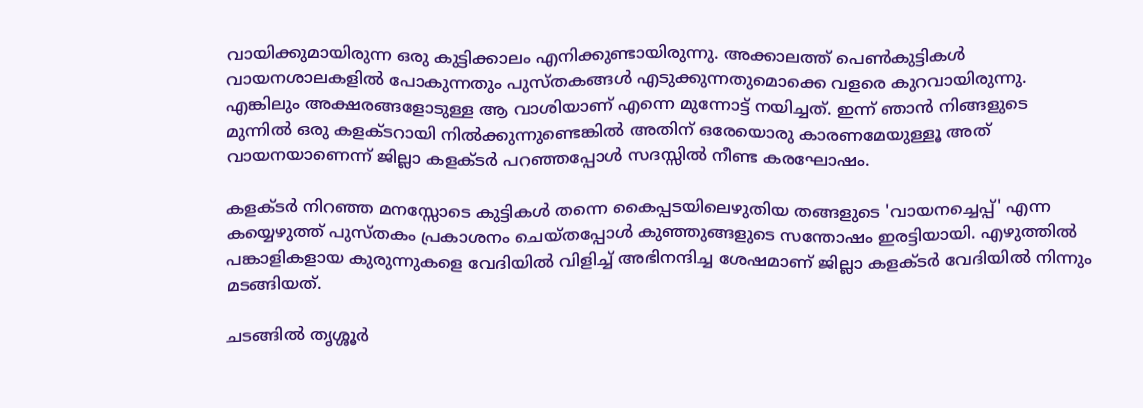വായിക്കുമായിരുന്ന ഒരു കുട്ടിക്കാലം എനിക്കുണ്ടായിരുന്നു. അക്കാലത്ത് പെണ്‍കുട്ടികള്‍ വായനശാലകളില്‍ പോകുന്നതും പുസ്തകങ്ങള്‍ എടുക്കുന്നതുമൊക്കെ വളരെ കുറവായിരുന്നു. എങ്കിലും അക്ഷരങ്ങളോടുള്ള ആ വാശിയാണ് എന്നെ മുന്നോട്ട് നയിച്ചത്. ഇന്ന് ഞാന്‍ നിങ്ങളുടെ മുന്നില്‍ ഒരു കളക്ടറായി നില്‍ക്കുന്നുണ്ടെങ്കില്‍ അതിന് ഒരേയൊരു കാരണമേയുള്ളൂ അത് വായനയാണെന്ന് ജില്ലാ കളക്ടര്‍ പറഞ്ഞപ്പോള്‍ സദസ്സില്‍ നീണ്ട കരഘോഷം.

കളക്ടര്‍ നിറഞ്ഞ മനസ്സോടെ കുട്ടികള്‍ തന്നെ കൈപ്പടയിലെഴുതിയ തങ്ങളുടെ 'വായനച്ചെപ്പ്' എന്ന കയ്യെഴുത്ത് പുസ്തകം പ്രകാശനം ചെയ്തപ്പോള്‍ കുഞ്ഞുങ്ങളുടെ സന്തോഷം ഇരട്ടിയായി. എഴുത്തില്‍ പങ്കാളികളായ കുരുന്നുകളെ വേദിയില്‍ വിളിച്ച് അഭിനന്ദിച്ച ശേഷമാണ് ജില്ലാ കളക്ടര്‍ വേദിയില്‍ നിന്നും മടങ്ങിയത്.

ചടങ്ങില്‍ തൃശ്ശൂര്‍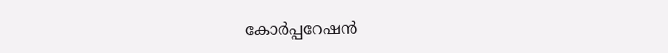കോര്‍പ്പറേഷന്‍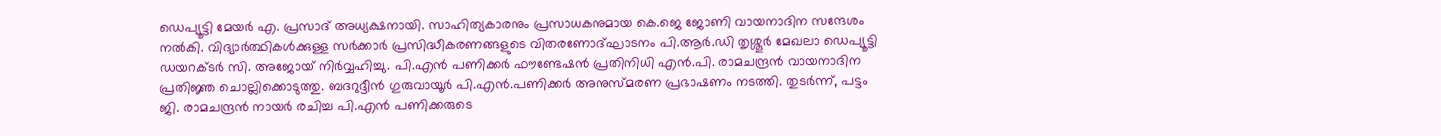ഡെപ്യൂട്ടി മേയര്‍ എ. പ്രസാദ് അധ്യക്ഷനായി. സാഹിത്യകാരനും പ്രസാധകനുമായ കെ.ജെ ജോണി വായനാദിന സന്ദേശം നല്‍കി. വിദ്യാര്‍ത്ഥികള്‍ക്കുള്ള സര്‍ക്കാര്‍ പ്രസിദ്ധീകരണങ്ങളുടെ വിതരണോദ്ഘാടനം പി.ആര്‍.ഡി തൃശ്ശൂര്‍ മേഖലാ ഡെപ്യൂട്ടി ഡയറക്ടര്‍ സി. അജോയ് നിര്‍വ്വഹിച്ചു. പി.എന്‍ പണിക്കര്‍ ഫൗണ്ടേഷന്‍ പ്രതിനിധി എന്‍.പി. രാമചന്ദ്രന്‍ വായനാദിന പ്രതിജ്ഞ ചൊല്ലിക്കൊടുത്തു. ബദറുദ്ദീന്‍ ഗുരുവായൂര്‍ പി.എന്‍.പണിക്കര്‍ അനുസ്മരണ പ്രഭാഷണം നടത്തി. തുടര്‍ന്ന്, പട്ടം ജി. രാമചന്ദ്രന്‍ നായര്‍ രചിച്ച പി.എന്‍ പണിക്കരുടെ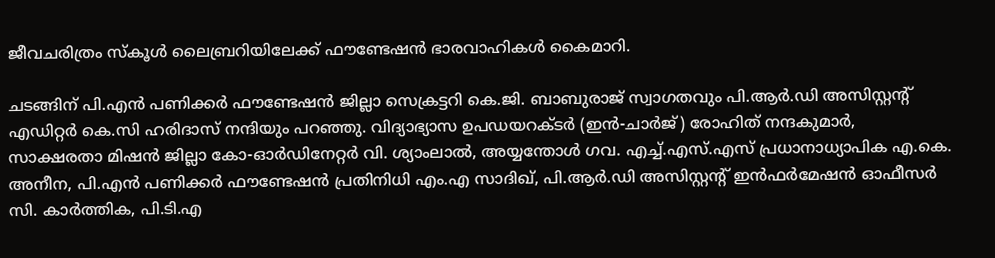ജീവചരിത്രം സ്‌കൂള്‍ ലൈബ്രറിയിലേക്ക് ഫൗണ്ടേഷന്‍ ഭാരവാഹികള്‍ കൈമാറി.

ചടങ്ങിന് പി.എന്‍ പണിക്കര്‍ ഫൗണ്ടേഷന്‍ ജില്ലാ സെക്രട്ടറി കെ.ജി. ബാബുരാജ് സ്വാഗതവും പി.ആര്‍.ഡി അസിസ്റ്റന്റ് എഡിറ്റര്‍ കെ.സി ഹരിദാസ് നന്ദിയും പറഞ്ഞു. വിദ്യാഭ്യാസ ഉപഡയറക്ടര്‍ (ഇന്‍-ചാര്‍ജ്) രോഹിത് നന്ദകുമാര്‍, സാക്ഷരതാ മിഷന്‍ ജില്ലാ കോ-ഓര്‍ഡിനേറ്റര്‍ വി. ശ്യാംലാല്‍, അയ്യന്തോള്‍ ഗവ. എച്ച്.എസ്.എസ് പ്രധാനാധ്യാപിക എ.കെ. അനീന, പി.എന്‍ പണിക്കര്‍ ഫൗണ്ടേഷന്‍ പ്രതിനിധി എം.എ സാദിഖ്, പി.ആര്‍.ഡി അസിസ്റ്റന്റ് ഇന്‍ഫര്‍മേഷന്‍ ഓഫീസര്‍ സി. കാര്‍ത്തിക, പി.ടി.എ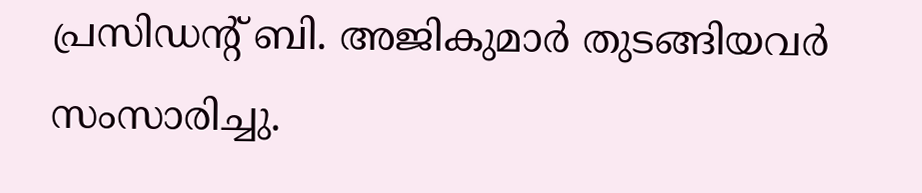പ്രസിഡന്റ് ബി. അജികുമാര്‍ തുടങ്ങിയവര്‍ സംസാരിച്ചു.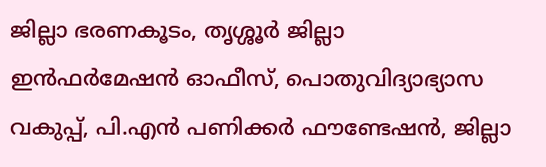ജില്ലാ ഭരണകൂടം, തൃശ്ശൂര്‍ ജില്ലാ ഇന്‍ഫര്‍മേഷന്‍ ഓഫീസ്, പൊതുവിദ്യാഭ്യാസ വകുപ്പ്, പി.എന്‍ പണിക്കര്‍ ഫൗണ്ടേഷന്‍, ജില്ലാ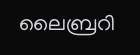ലൈബ്രറി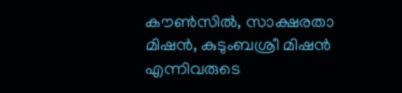കൗണ്‍സില്‍, സാക്ഷരതാ മിഷന്‍, കുടുംബശ്രീ മിഷന്‍ എന്നിവരുടെ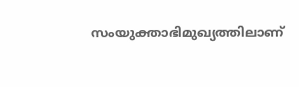സംയുക്താഭിമുഖ്യത്തിലാണ്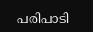പരിപാടി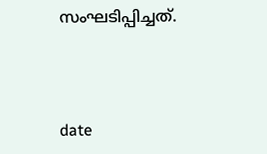സംഘടിപ്പിച്ചത്.



date